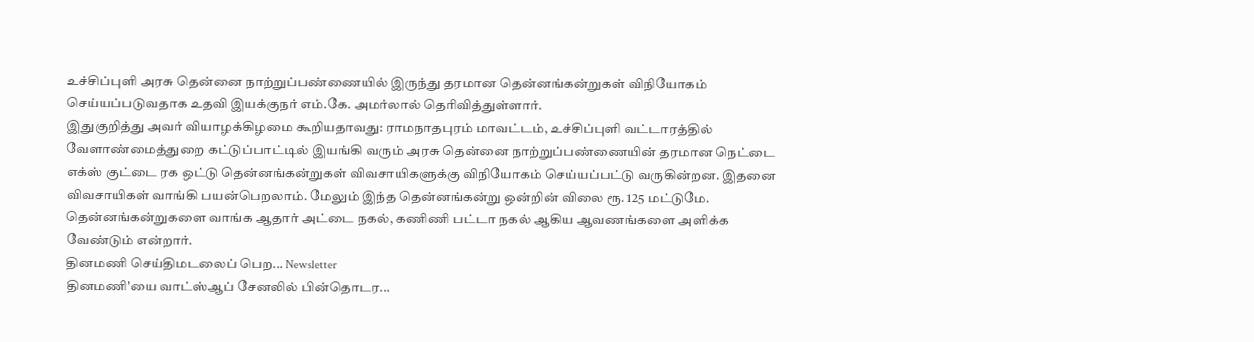உச்சிப்புளி அரசு தென்னை நாற்றுப்பண்ணையில் இருந்து தரமான தென்னங்கன்றுகள் விநியோகம் செய்யப்படுவதாக உதவி இயக்குநர் எம்.கே. அமர்லால் தெரிவித்துள்ளார்.
இதுகுறித்து அவர் வியாழக்கிழமை கூறியதாவது: ராமநாதபுரம் மாவட்டம், உச்சிப்புளி வட்டாரத்தில் வேளாண்மைத்துறை கட்டுப்பாட்டில் இயங்கி வரும் அரசு தென்னை நாற்றுப்பண்ணையின் தரமான நெட்டை எக்ஸ் குட்டை ரக ஒட்டு தென்னங்கன்றுகள் விவசாயிகளுக்கு விநியோகம் செய்யப்பட்டு வருகின்றன. இதனை விவசாயிகள் வாங்கி பயன்பெறலாம். மேலும் இந்த தென்னங்கன்று ஒன்றின் விலை ரூ. 125 மட்டுமே. தென்னங்கன்றுகளை வாங்க ஆதார் அட்டை நகல், கணிணி பட்டா நகல் ஆகிய ஆவணங்களை அளிக்க வேண்டும் என்றார்.
தினமணி செய்திமடலைப் பெற... Newsletter
தினமணி'யை வாட்ஸ்ஆப் சேனலில் பின்தொடர...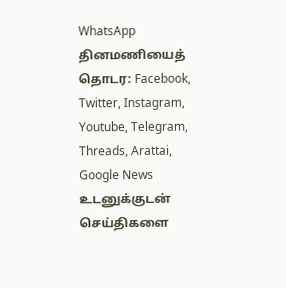WhatsApp
தினமணியைத் தொடர: Facebook, Twitter, Instagram, Youtube, Telegram, Threads, Arattai, Google News
உடனுக்குடன் செய்திகளை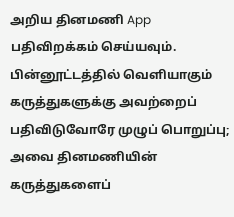அறிய தினமணி App பதிவிறக்கம் செய்யவும்.
பின்னூட்டத்தில் வெளியாகும் கருத்துகளுக்கு அவற்றைப் பதிவிடுவோரே முழுப் பொறுப்பு; அவை தினமணியின் கருத்துகளைப்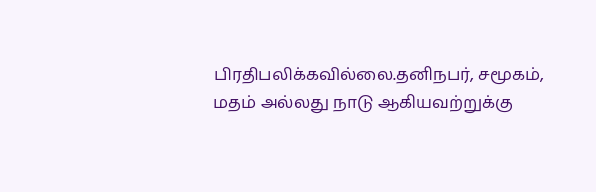பிரதிபலிக்கவில்லை.தனிநபர், சமூகம், மதம் அல்லது நாடு ஆகியவற்றுக்கு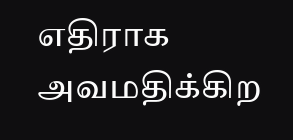எதிராக அவமதிக்கிற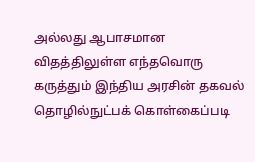அல்லது ஆபாசமான விதத்திலுள்ள எந்தவொரு கருத்தும் இந்திய அரசின் தகவல் தொழில்நுட்பக் கொள்கைப்படி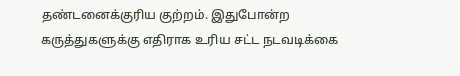தண்டனைக்குரிய குற்றம். இதுபோன்ற கருத்துகளுக்கு எதிராக உரிய சட்ட நடவடிக்கை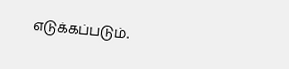எடுக்கப்படும்.